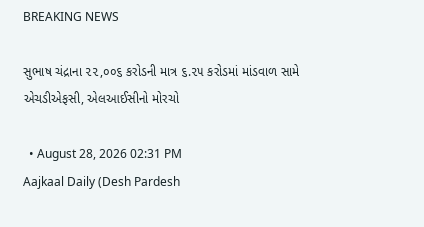BREAKING NEWS

સુભાષ ચંદ્રાના ૨૨,૦૦૬ કરોડની માત્ર ૬.૨૫ કરોડમાં માંડવાળ સામે એચડીએફસી, એલઆઈસીનો મોરચો

  • August 28, 2026 02:31 PM
Aajkaal Daily (Desh Pardesh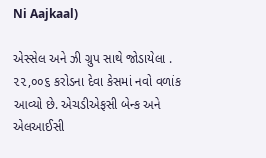Ni Aajkaal)

એસ્સેલ અને ઝી ગ્રુપ સાથે જોડાયેલા . ૨૨,૦૦૬ કરોડના દેવા કેસમાં નવો વળાંક આવ્યો છે. એચડીએફસી બેન્ક અને એલઆઈસી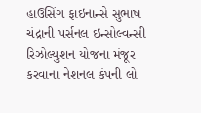હાઉસિંગ ફાઇનાન્સે સુભાષ ચંદ્રાની પર્સનલ ઇન્સોલ્વન્સી રિઝોલ્યુશન યોજના મંજૂર કરવાના નેશનલ કંપની લો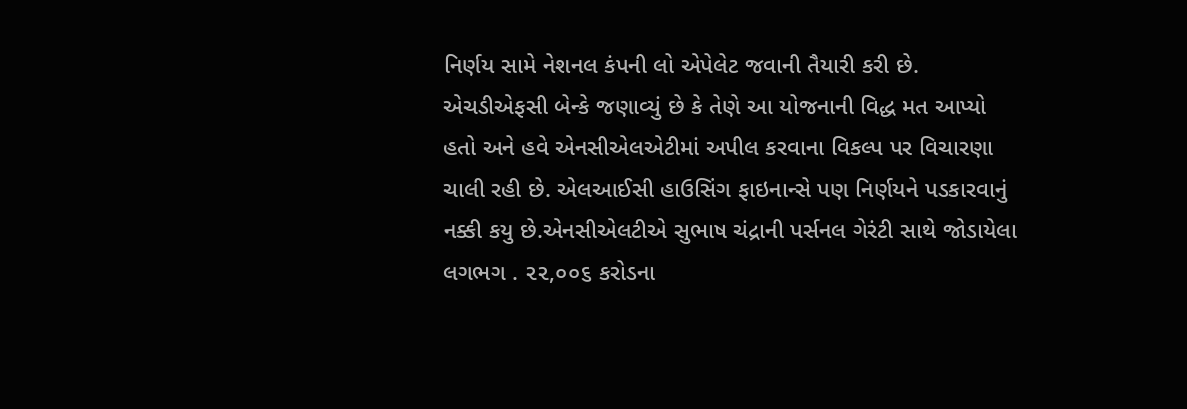નિર્ણય સામે નેશનલ કંપની લો એપેલેટ જવાની તૈયારી કરી છે. એચડીએફસી બેન્કે જણાવ્યું છે કે તેણે આ યોજનાની વિદ્ધ મત આપ્યો હતો અને હવે એનસીએલએટીમાં અપીલ કરવાના વિકલ્પ પર વિચારણા ચાલી રહી છે. એલઆઈસી હાઉસિંગ ફાઇનાન્સે પણ નિર્ણયને પડકારવાનું નક્કી કયુ છે.એનસીએલટીએ સુભાષ ચંદ્રાની પર્સનલ ગેરંટી સાથે જોડાયેલા લગભગ . ૨૨,૦૦૬ કરોડના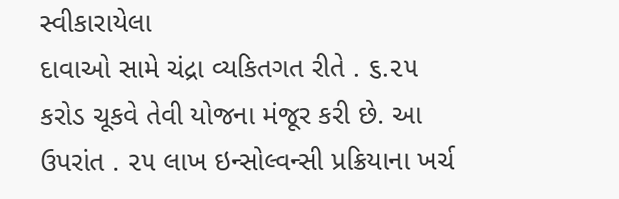સ્વીકારાયેલા
દાવાઓ સામે ચંદ્રા વ્યકિતગત રીતે . ૬.૨૫ કરોડ ચૂકવે તેવી યોજના મંજૂર કરી છે. આ ઉપરાંત . ૨૫ લાખ ઇન્સોલ્વન્સી પ્રક્રિયાના ખર્ચ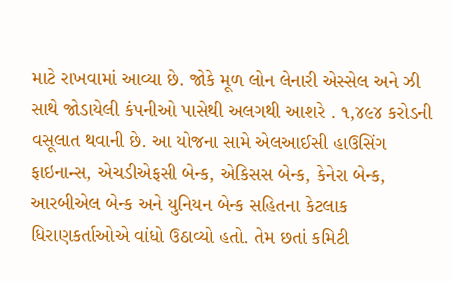માટે રાખવામાં આવ્યા છે. જોકે મૂળ લોન લેનારી એસ્સેલ અને ઝી સાથે જોડાયેલી કંપનીઓ પાસેથી અલગથી આશરે . ૧,૪૯૪ કરોડની વસૂલાત થવાની છે. આ યોજના સામે એલઆઈસી હાઉસિંગ ફાઇનાન્સ, એચડીએફસી બેન્ક, એકિસસ બેન્ક, કેનેરા બેન્ક, આરબીએલ બેન્ક અને યુનિયન બેન્ક સહિતના કેટલાક ધિરાણકર્તાઓએ વાંધો ઉઠાવ્યો હતો. તેમ છતાં કમિટી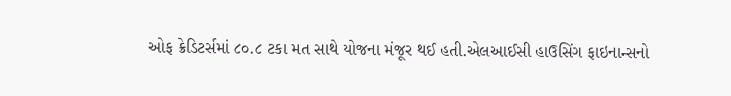ઓફ ક્રેડિટર્સમાં ૮૦.૮ ટકા મત સાથે યોજના મંજૂર થઈ હતી.એલઆઈસી હાઉસિંગ ફાઇનાન્સનો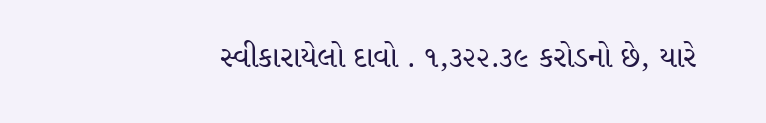સ્વીકારાયેલો દાવો . ૧,૩૨૨.૩૯ કરોડનો છે, યારે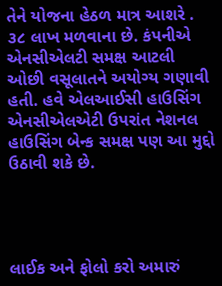તેને યોજના હેઠળ માત્ર આશરે . ૩૮ લાખ મળવાના છે. કંપનીએ એનસીએલટી સમક્ષ આટલી ઓછી વસૂલાતને અયોગ્ય ગણાવી હતી. હવે એલઆઈસી હાઉસિંગ એનસીએલએટી ઉપરાંત નેશનલ હાઉસિંગ બેન્ક સમક્ષ પણ આ મુદ્દો ઉઠાવી શકે છે.




લાઈક અને ફોલો કરો અમારું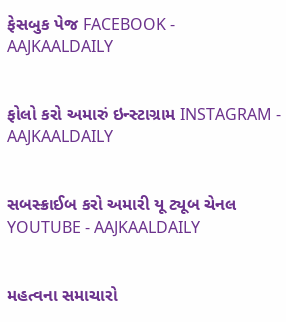ફેસબુક પેજ FACEBOOK - AAJKAALDAILY


ફોલો કરો અમારું ઇન્સ્ટાગ્રામ INSTAGRAM - AAJKAALDAILY


સબસ્ક્રાઈબ કરો અમારી યૂ ટ્યૂબ ચેનલ YOUTUBE - AAJKAALDAILY


મહત્વના સમાચારો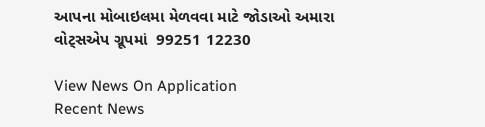આપના મોબાઇલમા મેળવવા માટે જોડાઓ અમારા વોટ્સએપ ગ્રૂપમાં  99251 12230

View News On Application
Recent News